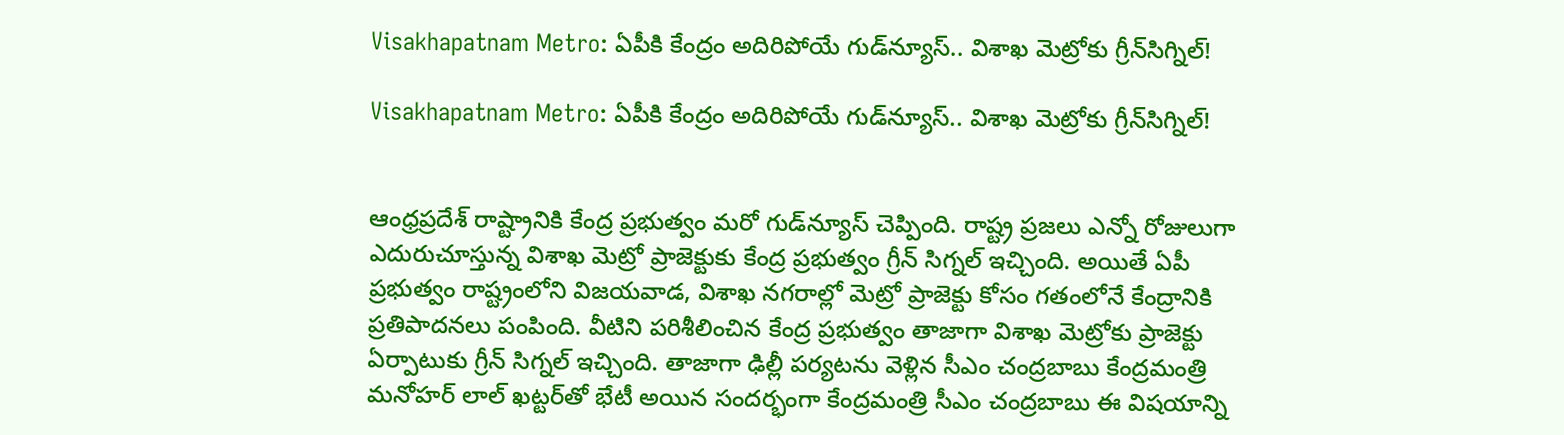Visakhapatnam Metro: ఏపీకి కేంద్రం అదిరిపోయే గుడ్‌న్యూస్.. విశాఖ మెట్రోకు గ్రీన్‌సిగ్నిల్!

Visakhapatnam Metro: ఏపీకి కేంద్రం అదిరిపోయే గుడ్‌న్యూస్.. విశాఖ మెట్రోకు గ్రీన్‌సిగ్నిల్!


ఆంధ్రప్రదేశ్ రాష్ట్రానికి కేంద్ర ప్రభుత్వం మరో గుడ్‌న్యూస్ చెప్పింది. రాష్ట్ర ప్రజలు ఎన్నో రోజులుగా ఎదురుచూస్తున్న విశాఖ మెట్రో ప్రాజెక్టుకు కేంద్ర ప్రభుత్వం గ్రీన్ సిగ్నల్ ఇచ్చింది. అయితే ఏపీ ప్రభుత్వం రాష్ట్రంలోని విజయవాడ, విశాఖ నగరాల్లో మెట్రో ప్రాజెక్టు కోసం గతంలోనే కేంద్రానికి ప్రతిపాదనలు పంపింది. వీటిని పరిశీలించిన కేంద్ర ప్రభుత్వం తాజాగా విశాఖ మెట్రోకు ప్రాజెక్టు ఏర్పాటుకు గ్రీన్ సిగ్నల్ ఇచ్చింది. తాజాగా ఢిల్లీ పర్యటను వెళ్లిన సీఎం చంద్రబాబు కేంద్రమంత్రి మనోహర్ లాల్ ఖట్టర్‌తో భేటీ అయిన సందర్భంగా కేంద్రమంత్రి సీఎం చంద్రబాబు ఈ విషయాన్ని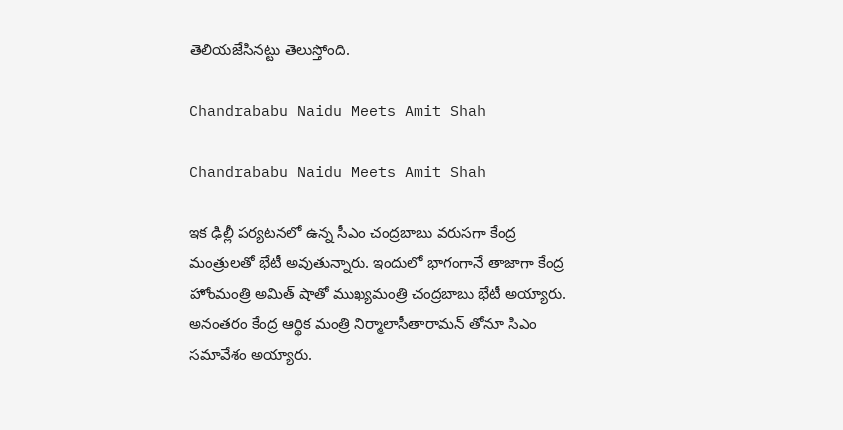తెలియజేసినట్టు తెలుస్తోంది.

Chandrababu Naidu Meets Amit Shah

Chandrababu Naidu Meets Amit Shah

ఇక ఢిల్లీ పర్యటనలో ఉన్న సీఎం చంద్రబాబు వరుసగా కేంద్ర మంత్రులతో భేటీ అవుతున్నారు. ఇందులో భాగంగానే తాజాగా కేంద్ర హోంమంత్రి అమిత్ షాతో ముఖ్యమంత్రి చంద్రబాబు భేటీ అయ్యారు. అనంతరం కేంద్ర ఆర్థిక మంత్రి నిర్మాలాసీతారామన్ తోనూ సిఎం సమావేశం అయ్యారు.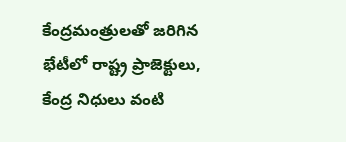కేంద్రమంత్రులతో జరిగిన భేటీలో రాష్ట్ర ప్రాజెక్టులు, కేంద్ర నిధులు వంటి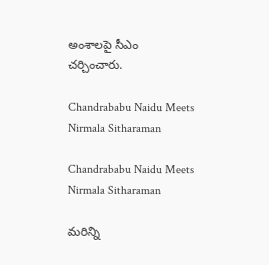అంశాలపై సీఎం చర్చించారు.

Chandrababu Naidu Meets Nirmala Sitharaman

Chandrababu Naidu Meets Nirmala Sitharaman

మరిన్ని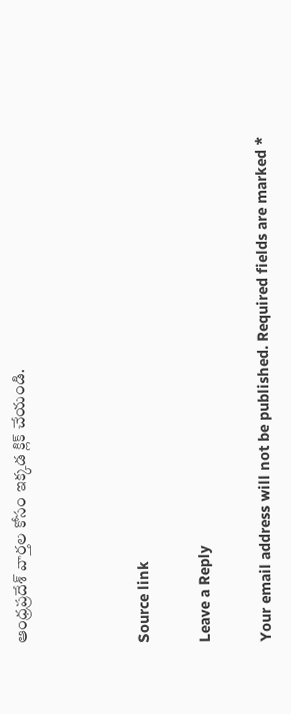ఆంధ్రప్రదేశ్ వార్తల కోసం ఇక్కడ క్లిక్ చేయండి.



Source link

Leave a Reply

Your email address will not be published. Required fields are marked *